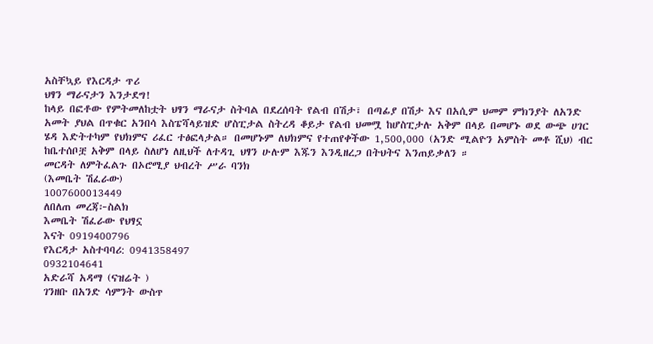አስቸኳይ የእርዳታ ጥሪ
ህፃን ማራናታን እንታደግ!
ከላይ በፎቶው የምትመለከቷት ህፃን ማራናታ ስትባል በደረሰባት የልብ በሽታ፣ በጣፊያ በሽታ እና በአሲም ህመም ምክንያት ለአንድ አመት ያህል በጥቁር አንበሳ እስፔሻላይዝድ ሆስፒታል ስትረዳ ቆይታ የልብ ህመሟ ከሆስፒታሉ አቅም በላይ በመሆኑ ወደ ውጭ ሀገር ሄዳ እድትተካም የህክምና ሪፈር ተፅፎላታል። በመሆኑም ለህክምና የተጠየቀችው 1,500,000 (አንድ ሚልዮን አምስት መቶ ሺህ) ብር ከቤተሰቦቿ አቅም በላይ ስለሆነ ለዚህች ለተዳጊ ህፃን ሁሉም እጁን እንዲዘረጋ በትህትና እንጠይቃለን ።
መርዳት ለምትፈልጉ በኦሮሚያ ህብረት ሥራ ባንክ
(እመቤት ሽፈራው)
1007600013449
ለበለጠ መረጃ፦ስልክ
እመቤት ሽፈራው የህፃኗ
እናት 0919400796
የእርዳታ አስተባባሪ: 0941358497
0932104641
አድራሻ አዳማ (ናዝሬት )
ገንዘቡ በአንድ ሳምንት ውስጥ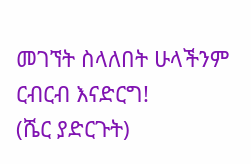መገኘት ስላለበት ሁላችንም ርብርብ እናድርግ!
(ሼር ያድርጉት)